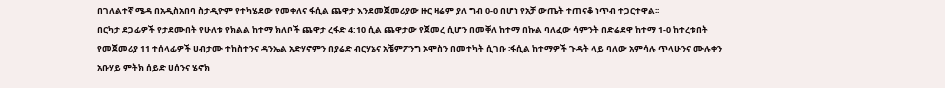በገለልተኛ ሜዳ በአዲስአበባ ስታዲዮም የተካሄደው የመቀለና ፋሲል ጨዋታ እንደመጀመሪያው ዙር ዛሬም ያለ ግብ 0-0 በሆነ የአቻ ውጤት ተጠናቆ ነጥብ ተጋርተዋል፡፡
በርካታ ደጋፊዎች የታደሙበት የሁለቱ የክልል ከተማ ክለቦች ጨዋታ ረፋድ 4:10 ሲል ጨዋታው የጀመረ ሲሆን በመቐለ ከተማ በኩል ባለፈው ሳምንት በድሬደዋ ከተማ 1-0 ከተረቱበት የመጀመሪያ 11 ተሰላፊዎች ሀብታሙ ተከስተንና ዳንኤል አድሃኖምን በያሬድ ብርሃኔና አቼምፖንግ ኦሞስን በመተካት ሲገቡ ፡ፋሲል ከተማዎች ጉዳት ላይ ባለው አምሳሉ ጥላሁንና ሙሉቀን አቡሃይ ምትክ ሰይድ ሀሰንና ሄኖክ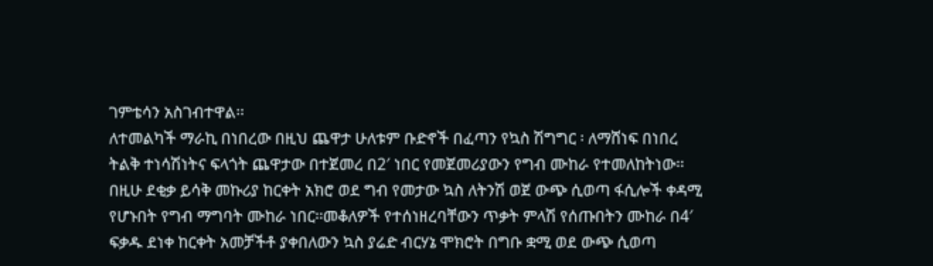ገምቴሳን አስገብተዋል፡፡
ለተመልካች ማራኪ በነበረው በዚህ ጨዋታ ሁለቱም ቡድኖች በፈጣን የኳስ ሽግግር ፡ ለማሸነፍ በነበረ ትልቅ ተነሳሽነትና ፍላጎት ጨዋታው በተጀመረ በ2′ ነበር የመጀመሪያውን የግብ ሙከራ የተመለከትነው፡፡በዚሁ ደቂቃ ይሳቅ መኩሪያ ከርቀት አክሮ ወደ ግብ የመታው ኳስ ለትንሽ ወጀ ውጭ ሲወጣ ፋሲሎች ቀዳሚ የሆኑበት የግብ ማግባት ሙከራ ነበር፡፡መቆለዎች የተሰነዘረባቸውን ጥቃት ምላሽ የሰጡበትን ሙከራ በ4′ ፍቃዱ ደነቀ ከርቀት አመቻችቶ ያቀበለውን ኳስ ያሬድ ብርሃኔ ሞክሮት በግቡ ቋሚ ወደ ውጭ ሲወጣ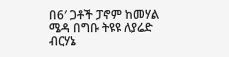በ6′ ጋቶች ፓኖም ከመሃል ሜዳ በግቡ ትዩዩ ለያሬድ ብርሃኔ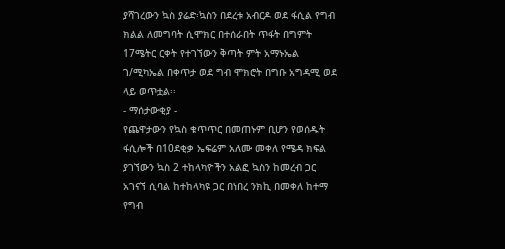ያሻገረውን ኳስ ያሬድ፡ኳስን በደረቱ አብርዶ ወደ ፋሲል የግብ ክልል ለመግባት ሲሞክር በተሰራበት ጥፋት በግምት 17ሜትር ርቀት የተገኘውን ቅጣት ምት አማኑኤል ገ/ሚካኤል በቀጥታ ወደ ግብ ሞክሮት በግቡ አግዳሚ ወደ ላይ ወጥቷል፡፡
- ማሰታውቂያ -
የጨዋታውን የኳስ ቁጥጥር በመጠኑም ቢሆን የወሰዱት ፋሲሎች በ10ደቂቃ ኤፍሬም አለሙ መቀለ የሜዳ ክፍል ያገኘውን ኳስ 2 ተከላካዮችን አልፎ ኳስን ከመረብ ጋር አገናኘ ሲባል ከተከላካዩ ጋር በነበረ ንክኪ በመቀለ ከተማ የግብ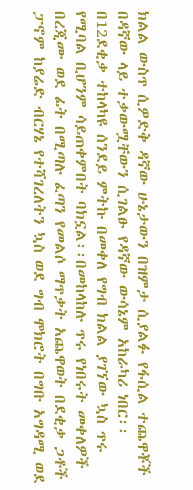ክልል ውስጥ ሲዎድቅ ዳኛው ሁኔታውን በዝምታ ሲያልፉ የፋሲል ተጨዋቾች በዳኛው ላይ ተቃውሟቸውን ሲገልፁ የዳኛው ውሳኔም አከራካሪ ነበር፡፡በ12ደቂቃ ተከላካዩ ሰንደይ ምትኩ በመቀለ የግብ ክልል ያገኘው ኳስ ጥሩ የሚባል ቢሆንም ሳይጠቀምበት ባክኗል፡፡በመከላከሉ ጥሩ የነበሩት መቀለዎች በረጂሙ ወደ ፊት በሚጣሉ ፈጣን የመልሶ ማጥቃት አጨዋወት በደቂቃ ጋቶች ፓኖም ከያሬድ ብርሃኔ የተሻገረለትን ኳስ ወደ ግብ ሞክሮት በግቡ አግዳሚ ወደ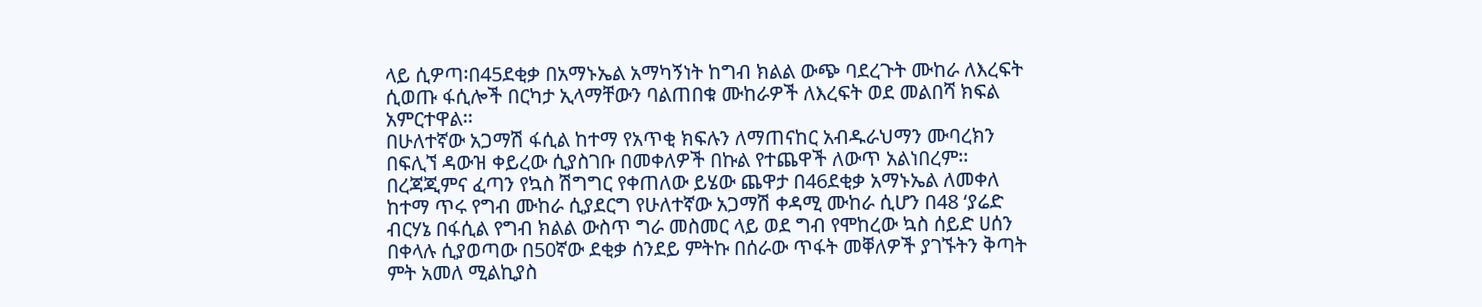ላይ ሲዎጣ፡በ45ደቂቃ በአማኑኤል አማካኝነት ከግብ ክልል ውጭ ባደረጉት ሙከራ ለእረፍት ሲወጡ ፋሲሎች በርካታ ኢላማቸውን ባልጠበቁ ሙከራዎች ለእረፍት ወደ መልበሻ ክፍል አምርተዋል፡፡
በሁለተኛው አጋማሽ ፋሲል ከተማ የአጥቂ ክፍሉን ለማጠናከር አብዱራህማን ሙባረክን በፍሊኘ ዳውዝ ቀይረው ሲያስገቡ በመቀለዎች በኩል የተጨዋች ለውጥ አልነበረም፡፡በረጃጂምና ፈጣን የኳስ ሽግግር የቀጠለው ይሄው ጨዋታ በ46ደቂቃ አማኑኤል ለመቀለ ከተማ ጥሩ የግብ ሙከራ ሲያደርግ የሁለተኛው አጋማሽ ቀዳሚ ሙከራ ሲሆን በ48 ‘ያሬድ ብርሃኔ በፋሲል የግብ ክልል ውስጥ ግራ መስመር ላይ ወደ ግብ የሞከረው ኳስ ሰይድ ሀሰን በቀላሉ ሲያወጣው በ50ኛው ደቂቃ ሰንደይ ምትኩ በሰራው ጥፋት መቐለዎች ያገኙትን ቅጣት ምት አመለ ሚልኪያስ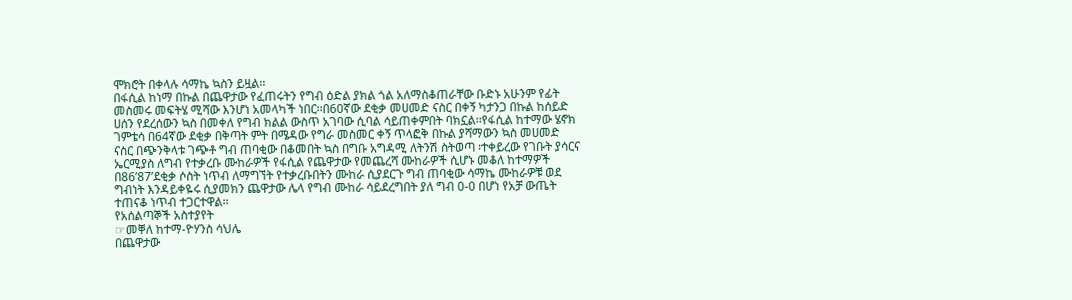ሞክሮት በቀላሉ ሳማኬ ኳስን ይዟል፡፡
በፋሲል ከነማ በኩል በጨዋታው የፈጠሩትን የግብ ዕድል ያክል ጎል አለማስቆጠራቸው ቡድኑ አሁንም የፊት መስመሩ መፍትሄ ሚሻው እንሆነ አመላካች ነበር፡፡በ60ኛው ደቂቃ መሀመድ ናስር በቀኝ ካታንጋ በኩል ከሰይድ ሀሰን የደረሰውን ኳስ በመቀለ የግብ ክልል ውስጥ አገባው ሲባል ሳይጠቀምበት ባክኗል፡፡የፋሲል ከተማው ሄኖክ ገምቴሳ በ64ኛው ደቂቃ በቅጣት ምት በሜዳው የግራ መስመር ቀኝ ጥላፎቅ በኩል ያሻማውን ኳስ መሀመድ ናስር በጭንቅላቱ ገጭቶ ግብ ጠባቂው በቆመበት ኳስ በግቡ አግዳሚ ለትንሽ ስትወጣ ፡ተቀይረው የገቡት ያሳርና ኤርሚያስ ለግብ የተቃረቡ ሙከራዎች የፋሲል የጨዋታው የመጨረሻ ሙከራዎች ሲሆኑ መቆለ ከተማዎች በ86’87’ደቂቃ ሶስት ነጥብ ለማግኘት የተቃረቡበትን ሙከራ ሲያደርጉ ግብ ጠባቂው ሳማኬ ሙከራዎቹ ወደ ግብነት እንዳይቀዬሩ ሲያመክን ጨዋታው ሌላ የግብ ሙከራ ሳይደረግበት ያለ ግብ 0-0 በሆነ የአቻ ውጤት ተጠናቆ ነጥብ ተጋርተዋል፡፡
የአሰልጣኞች አስተያየት
☞መቐለ ከተማ-ዮሃንስ ሳህሌ
በጨዋታው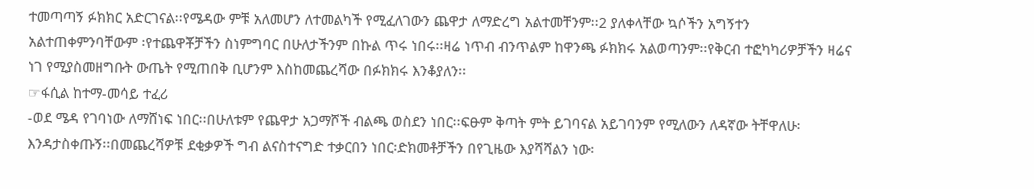ተመጣጣኝ ፉክክር አድርገናል፡፡የሜዳው ምቹ አለመሆን ለተመልካች የሚፈለገውን ጨዋታ ለማድረግ አልተመቸንም፡፡2 ያለቀላቸው ኳሶችን አግኝተን አልተጠቀምንባቸውም ፡የተጨዋቾቻችን ስነምግባር በሁለታችንም በኩል ጥሩ ነበሩ፡፡ዛሬ ነጥብ ብንጥልም ከዋንጫ ፉክክሩ አልወጣንም፡፡የቅርብ ተፎካካሪዎቻችን ዛሬና ነገ የሚያስመዘግቡት ውጤት የሚጠበቅ ቢሆንም እስከመጨረሻው በፉክክሩ እንቆያለን፡፡
☞ፋሲል ከተማ-መሳይ ተፈሪ
-ወደ ሜዳ የገባነው ለማሸነፍ ነበር፡፡በሁለቱም የጨዋታ አጋማሾች ብልጫ ወስደን ነበር፡፡ፍፁም ቅጣት ምት ይገባናል አይገባንም የሚለውን ለዳኛው ትቸዋለሁ፡እንዳታስቀጡኝ፡፡በመጨረሻዎቹ ደቂቃዎች ግብ ልናስተናግድ ተቃርበን ነበር፡ድክመቶቻችን በየጊዜው እያሻሻልን ነው፡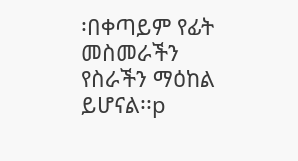፡በቀጣይም የፊት መስመራችን የስራችን ማዕከል ይሆናል፡፡p